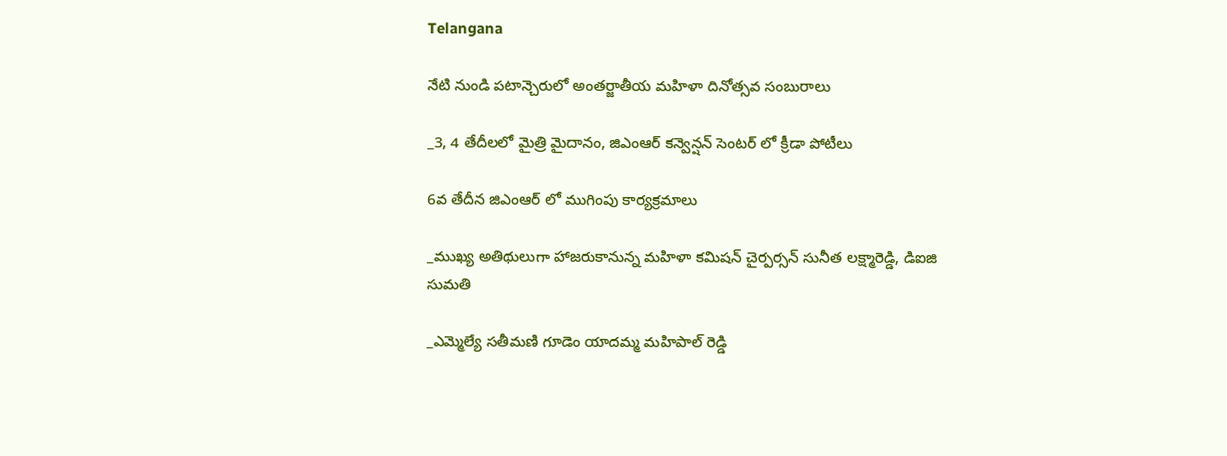Telangana

నేటి నుండి పటాన్చెరులో అంతర్జాతీయ మహిళా దినోత్సవ సంబురాలు

_3, 4 తేదీలలో మైత్రి మైదానం, జిఎంఆర్ కన్వెన్షన్ సెంటర్ లో క్రీడా పోటీలు

6వ తేదీన జిఎంఆర్ లో ముగింపు కార్యక్రమాలు

_ముఖ్య అతిథులుగా హాజరుకానున్న మహిళా కమిషన్ చైర్పర్సన్ సునీత లక్ష్మారెడ్డి, డిఐజి సుమతి

_ఎమ్మెల్యే సతీమణి గూడెం యాదమ్మ మహిపాల్ రెడ్డి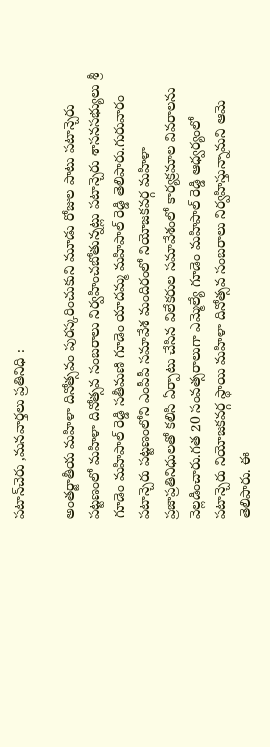పటాన్‌చెరు ,మనవార్తలు ప్రతినిధి :

అంతర్జాతీయ మహిళా దినోత్సవం పురస్కరించుకుని మూడు రోజుల పాటు పటాన్చెరు పట్టణంలో మహిళా దినోత్సవ సంబరాలు నిర్వహించబోతున్నట్లు పటాన్చెరు శాసనసభ్యులు శ్రీ గూడెం మహిపాల్ రెడ్డి సతీమణి గూడెం యాదమ్మ మహిపాల్ రెడ్డి తెలిపారు.గురువారం పటాన్చెరు పట్టణంలోని ఎంపీపీ సమావేశ మందిరంలో నియోజకవర్గ మహిళా ప్రజాప్రతినిధులతో కలిసి ఏర్పాటు చేసిన విలేకరుల సమావేశంలో కార్యక్రమాల వివరాలను వెల్లడించారు.గత 20 సంవత్సరాలుగా ఎమ్మెల్యే గూడెం మహిపాల్ రెడ్డి ఆధ్వర్యంలో పటాన్చెరు నియోజకవర్గ స్థాయి మహిళా దినోత్సవ సంబరాలు నిర్వహిస్తున్నామని ఆమె తెలిపారు. ఈ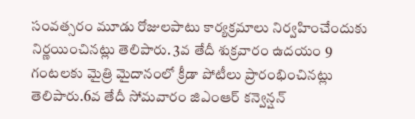సంవత్సరం మూడు రోజులపాటు కార్యక్రమాలు నిర్వహించేందుకు నిర్ణయించినట్లు తెలిపారు. 3వ తేదీ శుక్రవారం ఉదయం 9 గంటలకు మైత్రి మైదానంలో క్రీడా పోటీలు ప్రారంభించినట్లు తెలిపారు.6వ తేదీ సోమవారం జిఎంఆర్ కన్వెన్షన్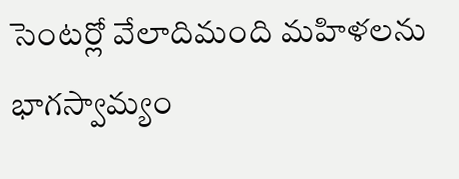సెంటర్లో వేలాదిమంది మహిళలను భాగస్వామ్యం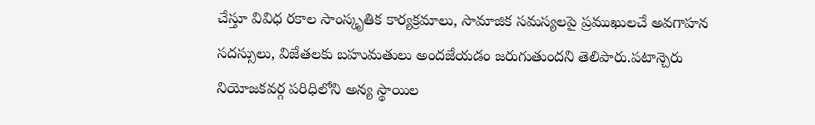చేస్తూ వివిధ రకాల సాంస్కృతిక కార్యక్రమాలు, సామాజిక సమస్యలపై ప్రముఖులచే అవగాహన సదస్సులు, విజేతలకు బహుమతులు అందజేయడం జరుగుతుందని తెలిపారు.పటాన్చెరు నియోజకవర్గ పరిధిలోని అన్య స్థాయిల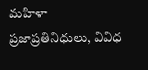మహిళా ప్రజాప్రతినిధులు, వివిధ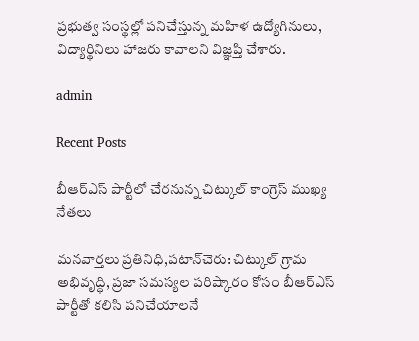ప్రభుత్వ సంస్థల్లో పనిచేస్తున్న మహిళ ఉద్యోగినులు, విద్యార్థినిలు హాజరు కావాలని విజ్ఞప్తి చేశారు.

admin

Recent Posts

బీఆర్ఎస్ పార్టీలో చేరనున్న చిట్కుల్ కాంగ్రెస్ ముఖ్య నేతలు

మనవార్తలు ప్రతినిధి,పటాన్‌చెరు: చిట్కుల్ గ్రామ అభివృద్ధి, ప్రజా సమస్యల పరిష్కారం కోసం బీఆర్ఎస్ పార్టీతో కలిసి పనిచేయాలనే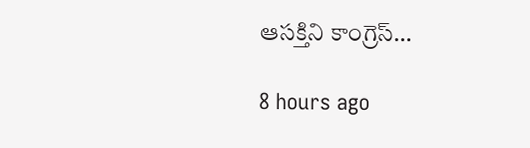ఆసక్తిని కాంగ్రెస్…

8 hours ago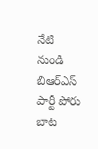నేటి నుండి బిఆర్ఎస్ పార్టీ పోరు బాట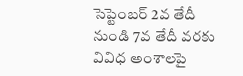సెప్టెంబర్ 2వ తేదీ నుండి 7వ తేదీ వరకు వివిధ అంశాలపై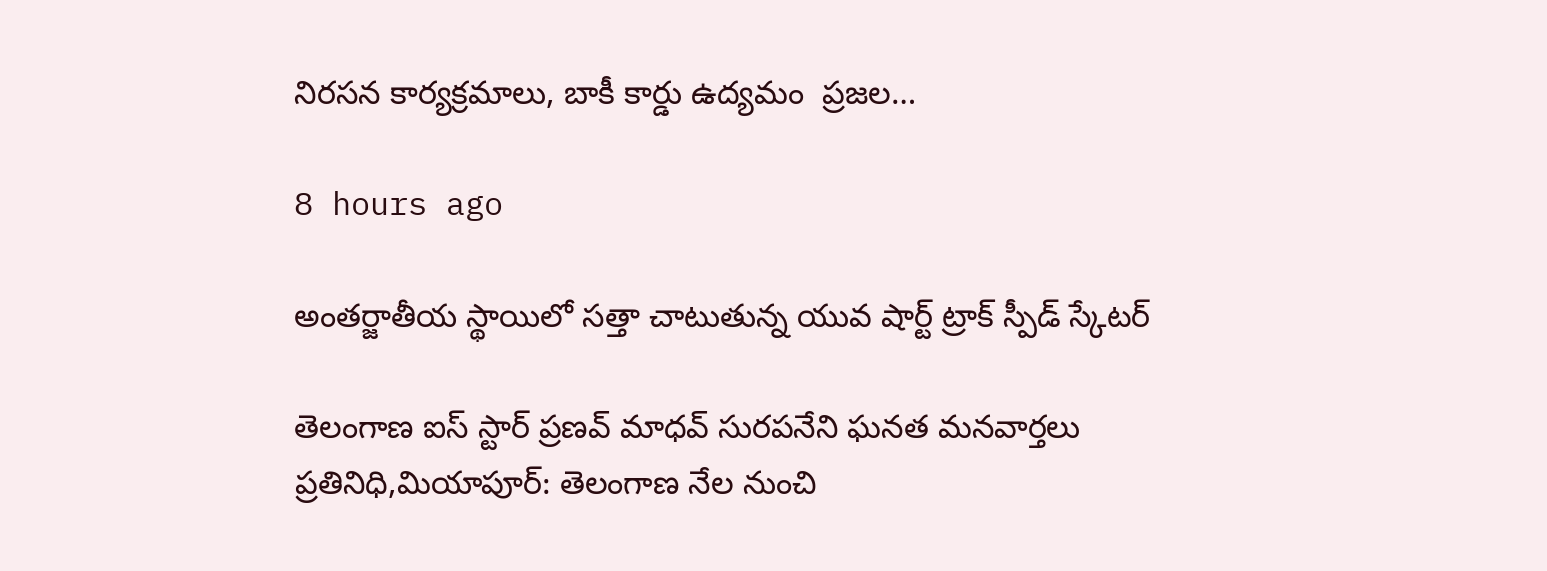నిరసన కార్యక్రమాలు, బాకీ కార్డు ఉద్యమం  ప్రజల…

8 hours ago

అంతర్జాతీయ స్థాయిలో సత్తా చాటుతున్న యువ షార్ట్ ట్రాక్ స్పీడ్ స్కేటర్

తెలంగాణ ఐస్ స్టార్ ప్రణవ్ మాధవ్ సురపనేని ఘనత మనవార్తలు ప్రతినిధి,మియాపూర్: తెలంగాణ నేల నుంచి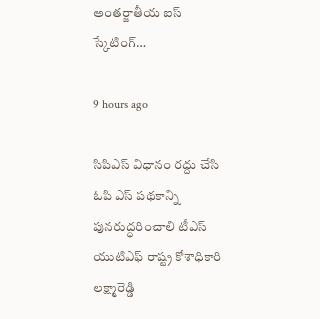అంతర్జాతీయ ఐస్ స్కేటింగ్…

9 hours ago

సిపిఎస్ విధానం రద్దు చేసి ఓపి ఎస్ పథకాన్ని పునరుద్ధరించాలి టీఎస్ యుటిఎఫ్ రాష్ట్ర కోశాధికారి లక్ష్మారెడ్డి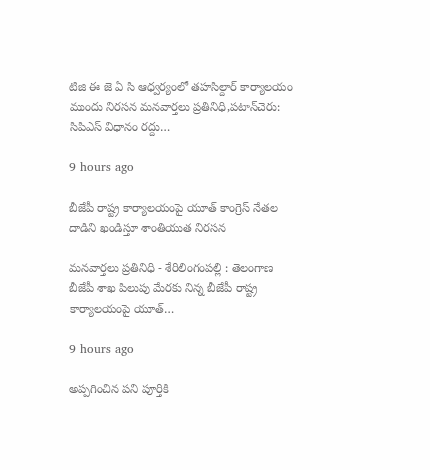టిజి ఈ జె ఏ సి ఆధ్వర్యంలో తహసిల్దార్ కార్యాలయం ముందు నిరసన మనవార్తలు ప్రతినిధి,పటాన్‌చెరు: సిపిఎస్ విధానం రద్దు…

9 hours ago

బీజేపీ రాష్ట్ర కార్యాలయంపై యూత్ కాంగ్రెస్ నేతల దాడిని ఖండిస్తూ శాంతియుత నిరసన

మనవార్తలు ప్రతినిధి - శేరిలింగంపల్లి : తెలంగాణ బీజేపీ శాఖ పిలుపు మేరకు నిన్న బీజేపీ రాష్ట్ర కార్యాలయంపై యూత్…

9 hours ago

అప్పగించిన పని పూర్తికి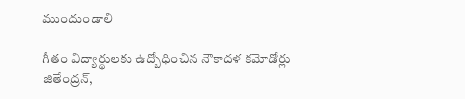ముందుండాలి

గీతం విద్యార్థులకు ఉద్బోధించిన నౌకాదళ కమోడోర్లు జితేంద్రన్,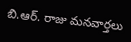బి.ఆర్. రాజు మనవార్తలు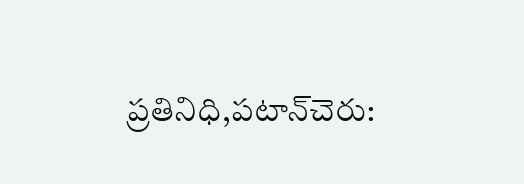ప్రతినిధి,పటాన్‌చెరు: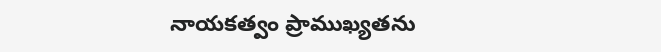నాయకత్వం ప్రాముఖ్యతను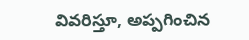వివరిస్తూ, అప్పగించిన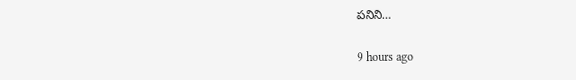పనిని…

9 hours ago